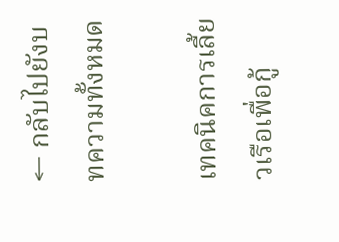← กลับไปยังบทความทั้งหมด

เทคนิคการเลี้ยวเรือเพื่อกู้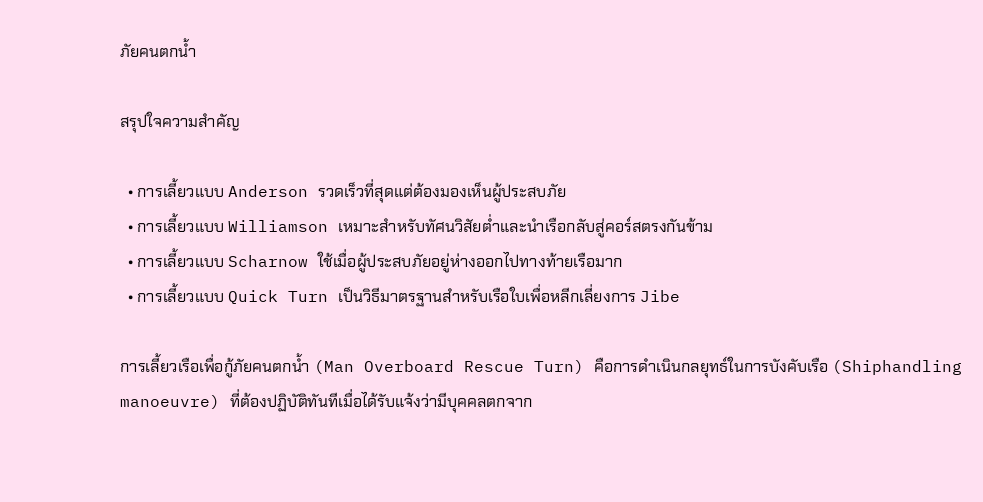ภัยคนตกน้ำ

สรุปใจความสำคัญ

  • การเลี้ยวแบบ Anderson รวดเร็วที่สุดแต่ต้องมองเห็นผู้ประสบภัย
  • การเลี้ยวแบบ Williamson เหมาะสำหรับทัศนวิสัยต่ำและนำเรือกลับสู่คอร์สตรงกันข้าม
  • การเลี้ยวแบบ Scharnow ใช้เมื่อผู้ประสบภัยอยู่ห่างออกไปทางท้ายเรือมาก
  • การเลี้ยวแบบ Quick Turn เป็นวิธีมาตรฐานสำหรับเรือใบเพื่อหลีกเลี่ยงการ Jibe

การเลี้ยวเรือเพื่อกู้ภัยคนตกน้ำ (Man Overboard Rescue Turn) คือการดำเนินกลยุทธ์ในการบังคับเรือ (Shiphandling manoeuvre) ที่ต้องปฏิบัติทันทีเมื่อได้รับแจ้งว่ามีบุคคลตกจาก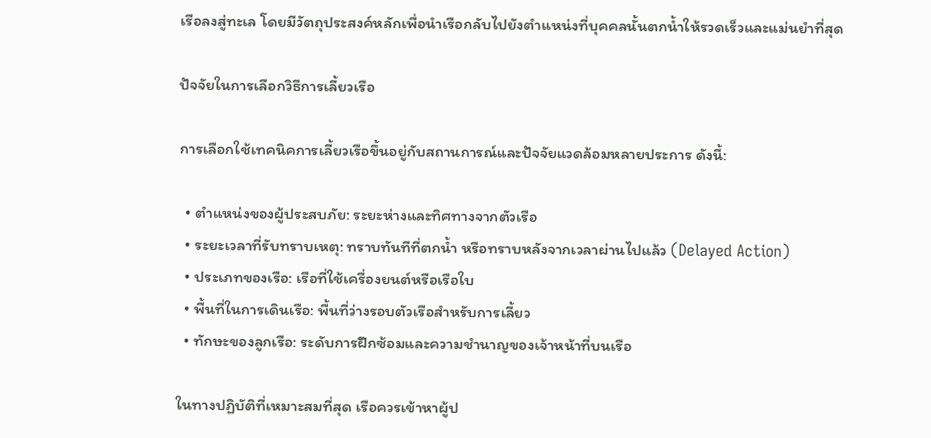เรือลงสู่ทะเล โดยมีวัตถุประสงค์หลักเพื่อนำเรือกลับไปยังตำแหน่งที่บุคคลนั้นตกน้ำให้รวดเร็วและแม่นยำที่สุด

ปัจจัยในการเลือกวิธีการเลี้ยวเรือ

การเลือกใช้เทคนิคการเลี้ยวเรือขึ้นอยู่กับสถานการณ์และปัจจัยแวดล้อมหลายประการ ดังนี้:

  • ตำแหน่งของผู้ประสบภัย: ระยะห่างและทิศทางจากตัวเรือ
  • ระยะเวลาที่รับทราบเหตุ: ทราบทันทีที่ตกน้ำ หรือทราบหลังจากเวลาผ่านไปแล้ว (Delayed Action)
  • ประเภทของเรือ: เรือที่ใช้เครื่องยนต์หรือเรือใบ
  • พื้นที่ในการเดินเรือ: พื้นที่ว่างรอบตัวเรือสำหรับการเลี้ยว
  • ทักษะของลูกเรือ: ระดับการฝึกซ้อมและความชำนาญของเจ้าหน้าที่บนเรือ

ในทางปฏิบัติที่เหมาะสมที่สุด เรือควรเข้าหาผู้ป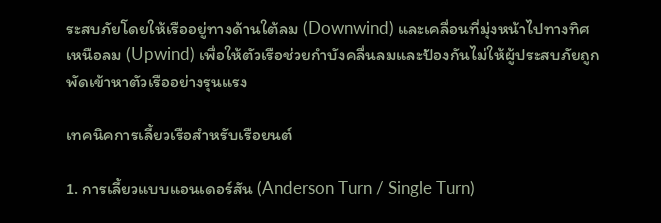ระสบภัยโดยให้เรืออยู่ทางด้านใต้ลม (Downwind) และเคลื่อนที่มุ่งหน้าไปทางทิศเหนือลม (Upwind) เพื่อให้ตัวเรือช่วยกำบังคลื่นลมและป้องกันไม่ให้ผู้ประสบภัยถูกพัดเข้าหาตัวเรืออย่างรุนแรง

เทคนิคการเลี้ยวเรือสำหรับเรือยนต์

1. การเลี้ยวแบบแอนเดอร์สัน (Anderson Turn / Single Turn)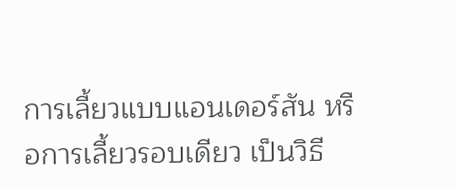การเลี้ยวแบบแอนเดอร์สัน หรือการเลี้ยวรอบเดียว เป็นวิธี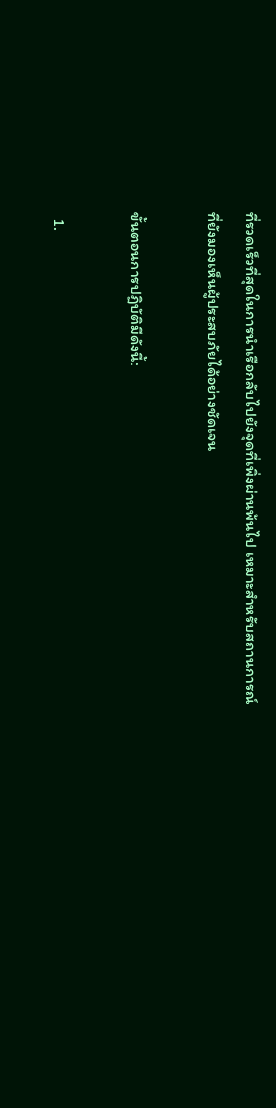ที่รวดเร็วที่สุดในการนำเรือกลับไปยังจุดที่เพิ่งผ่านพ้นไป เหมาะสำหรับสถานการณ์ที่ยังมองเห็นผู้ประสบภัยได้อย่างชัดเจน

ขั้นตอนการปฏิบัติมีดังนี้:

  1.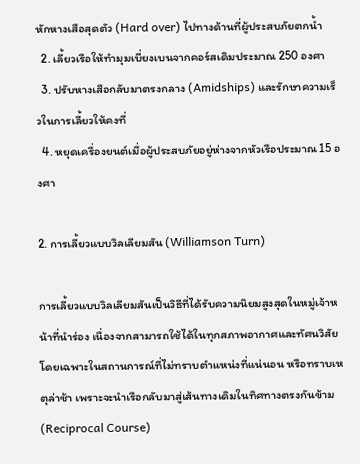หักหางเสือสุดตัว (Hard over) ไปทางด้านที่ผู้ประสบภัยตกน้ำ
  2. เลี้ยวเรือให้ทำมุมเบี่ยงเบนจากคอร์สเดิมประมาณ 250 องศา
  3. ปรับหางเสือกลับมาตรงกลาง (Amidships) และรักษาความเร็วในการเลี้ยวให้คงที่
  4. หยุดเครื่องยนต์เมื่อผู้ประสบภัยอยู่ห่างจากหัวเรือประมาณ 15 องศา

2. การเลี้ยวแบบวิลเลียมสัน (Williamson Turn)

การเลี้ยวแบบวิลเลียมสันเป็นวิธีที่ได้รับความนิยมสูงสุดในหมู่เจ้าหน้าที่นำร่อง เนื่องจากสามารถใช้ได้ในทุกสภาพอากาศและทัศนวิสัย โดยเฉพาะในสถานการณ์ที่ไม่ทราบตำแหน่งที่แน่นอน หรือทราบเหตุล่าช้า เพราะจะนำเรือกลับมาสู่เส้นทางเดิมในทิศทางตรงกันข้าม (Reciprocal Course)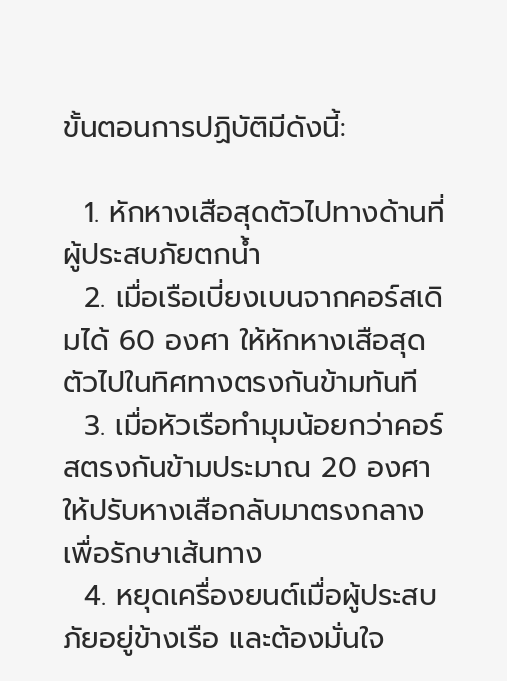ขั้นตอนการปฏิบัติมีดังนี้:

  1. หักหางเสือสุดตัวไปทางด้านที่ผู้ประสบภัยตกน้ำ
  2. เมื่อเรือเบี่ยงเบนจากคอร์สเดิมได้ 60 องศา ให้หักหางเสือสุดตัวไปในทิศทางตรงกันข้ามทันที
  3. เมื่อหัวเรือทำมุมน้อยกว่าคอร์สตรงกันข้ามประมาณ 20 องศา ให้ปรับหางเสือกลับมาตรงกลางเพื่อรักษาเส้นทาง
  4. หยุดเครื่องยนต์เมื่อผู้ประสบภัยอยู่ข้างเรือ และต้องมั่นใจ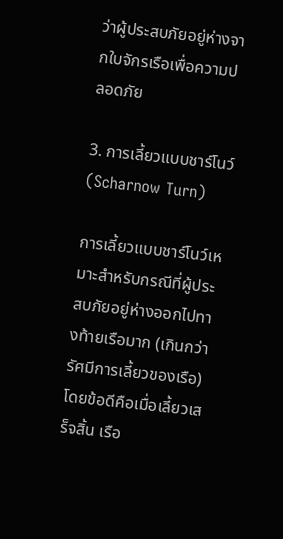ว่าผู้ประสบภัยอยู่ห่างจากใบจักรเรือเพื่อความปลอดภัย

3. การเลี้ยวแบบชาร์โนว์ (Scharnow Turn)

การเลี้ยวแบบชาร์โนว์เหมาะสำหรับกรณีที่ผู้ประสบภัยอยู่ห่างออกไปทางท้ายเรือมาก (เกินกว่ารัศมีการเลี้ยวของเรือ) โดยข้อดีคือเมื่อเลี้ยวเสร็จสิ้น เรือ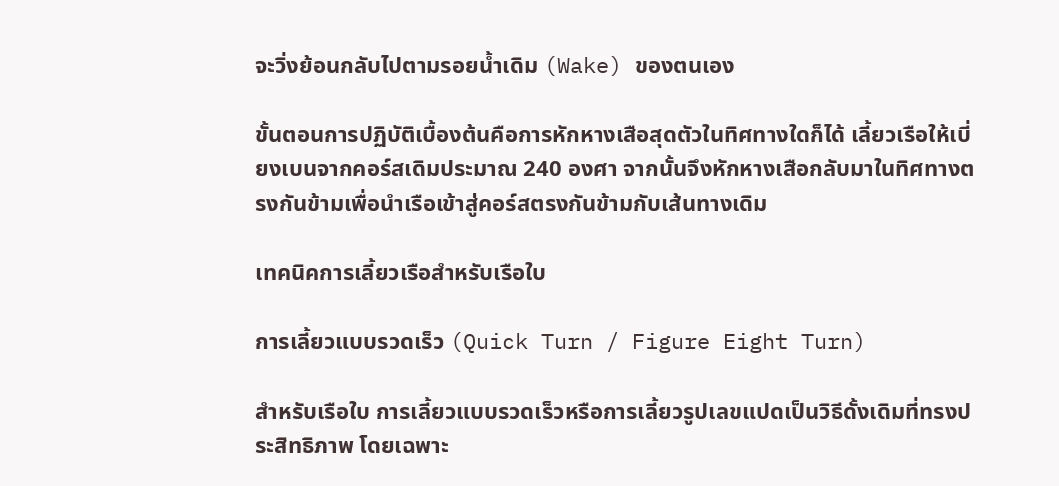จะวิ่งย้อนกลับไปตามรอยน้ำเดิม (Wake) ของตนเอง

ขั้นตอนการปฏิบัติเบื้องต้นคือการหักหางเสือสุดตัวในทิศทางใดก็ได้ เลี้ยวเรือให้เบี่ยงเบนจากคอร์สเดิมประมาณ 240 องศา จากนั้นจึงหักหางเสือกลับมาในทิศทางตรงกันข้ามเพื่อนำเรือเข้าสู่คอร์สตรงกันข้ามกับเส้นทางเดิม

เทคนิคการเลี้ยวเรือสำหรับเรือใบ

การเลี้ยวแบบรวดเร็ว (Quick Turn / Figure Eight Turn)

สำหรับเรือใบ การเลี้ยวแบบรวดเร็วหรือการเลี้ยวรูปเลขแปดเป็นวิธีดั้งเดิมที่ทรงประสิทธิภาพ โดยเฉพาะ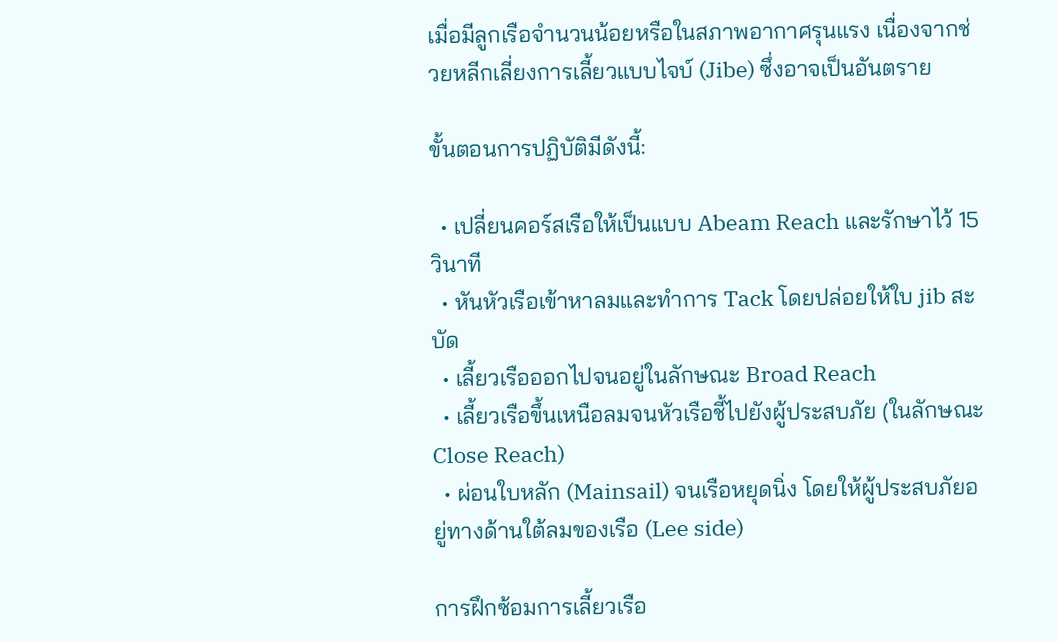เมื่อมีลูกเรือจำนวนน้อยหรือในสภาพอากาศรุนแรง เนื่องจากช่วยหลีกเลี่ยงการเลี้ยวแบบไจบ์ (Jibe) ซึ่งอาจเป็นอันตราย

ขั้นตอนการปฏิบัติมีดังนี้:

  • เปลี่ยนคอร์สเรือให้เป็นแบบ Abeam Reach และรักษาไว้ 15 วินาที
  • หันหัวเรือเข้าหาลมและทำการ Tack โดยปล่อยให้ใบ jib สะบัด
  • เลี้ยวเรือออกไปจนอยู่ในลักษณะ Broad Reach
  • เลี้ยวเรือขึ้นเหนือลมจนหัวเรือชี้ไปยังผู้ประสบภัย (ในลักษณะ Close Reach)
  • ผ่อนใบหลัก (Mainsail) จนเรือหยุดนิ่ง โดยให้ผู้ประสบภัยอยู่ทางด้านใต้ลมของเรือ (Lee side)

การฝึกซ้อมการเลี้ยวเรือ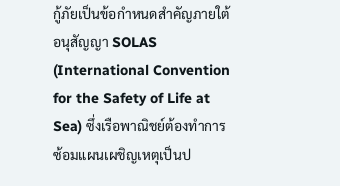กู้ภัยเป็นข้อกำหนดสำคัญภายใต้อนุสัญญา SOLAS (International Convention for the Safety of Life at Sea) ซึ่งเรือพาณิชย์ต้องทำการซ้อมแผนเผชิญเหตุเป็นป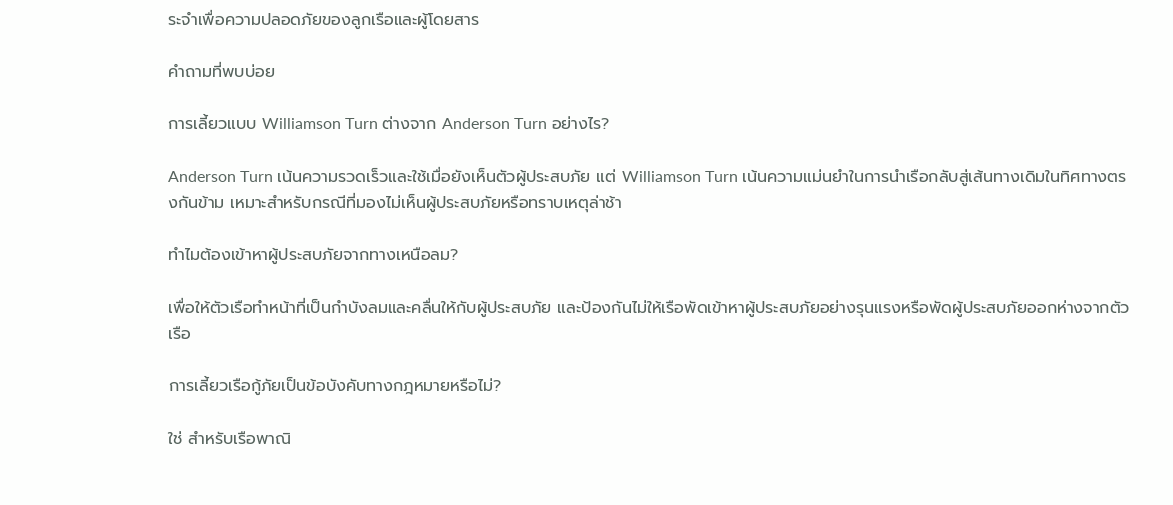ระจำเพื่อความปลอดภัยของลูกเรือและผู้โดยสาร

คำถามที่พบบ่อย

การเลี้ยวแบบ Williamson Turn ต่างจาก Anderson Turn อย่างไร?

Anderson Turn เน้นความรวดเร็วและใช้เมื่อยังเห็นตัวผู้ประสบภัย แต่ Williamson Turn เน้นความแม่นยำในการนำเรือกลับสู่เส้นทางเดิมในทิศทางตรงกันข้าม เหมาะสำหรับกรณีที่มองไม่เห็นผู้ประสบภัยหรือทราบเหตุล่าช้า

ทำไมต้องเข้าหาผู้ประสบภัยจากทางเหนือลม?

เพื่อให้ตัวเรือทำหน้าที่เป็นกำบังลมและคลื่นให้กับผู้ประสบภัย และป้องกันไม่ให้เรือพัดเข้าหาผู้ประสบภัยอย่างรุนแรงหรือพัดผู้ประสบภัยออกห่างจากตัวเรือ

การเลี้ยวเรือกู้ภัยเป็นข้อบังคับทางกฎหมายหรือไม่?

ใช่ สำหรับเรือพาณิ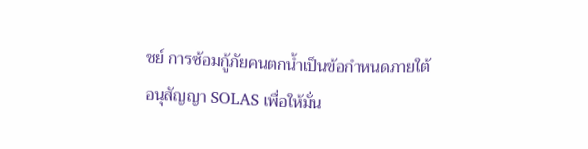ชย์ การซ้อมกู้ภัยคนตกน้ำเป็นข้อกำหนดภายใต้อนุสัญญา SOLAS เพื่อให้มั่น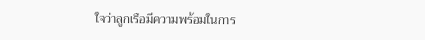ใจว่าลูกเรือมีความพร้อมในการ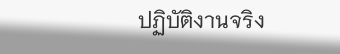ปฏิบัติงานจริง